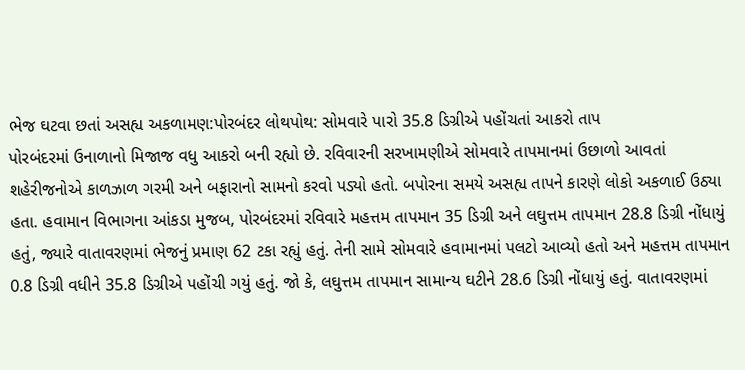ભેજ ઘટવા છતાં અસહ્ય અકળામણ:પોરબંદર લોથપોથ: સોમવારે પારો 35.8 ડિગ્રીએ પહોંચતાં આકરો તાપ
પોરબંદરમાં ઉનાળાનો મિજાજ વધુ આકરો બની રહ્યો છે. રવિવારની સરખામણીએ સોમવારે તાપમાનમાં ઉછાળો આવતાં શહેરીજનોએ કાળઝાળ ગરમી અને બફારાનો સામનો કરવો પડ્યો હતો. બપોરના સમયે અસહ્ય તાપને કારણે લોકો અકળાઈ ઉઠ્યા હતા. હવામાન વિભાગના આંકડા મુજબ, પોરબંદરમાં રવિવારે મહત્તમ તાપમાન 35 ડિગ્રી અને લઘુત્તમ તાપમાન 28.8 ડિગ્રી નોંધાયું હતું, જ્યારે વાતાવરણમાં ભેજનું પ્રમાણ 62 ટકા રહ્યું હતું. તેની સામે સોમવારે હવામાનમાં પલટો આવ્યો હતો અને મહત્તમ તાપમાન 0.8 ડિગ્રી વધીને 35.8 ડિગ્રીએ પહોંચી ગયું હતું. જો કે, લઘુત્તમ તાપમાન સામાન્ય ઘટીને 28.6 ડિગ્રી નોંધાયું હતું. વાતાવરણમાં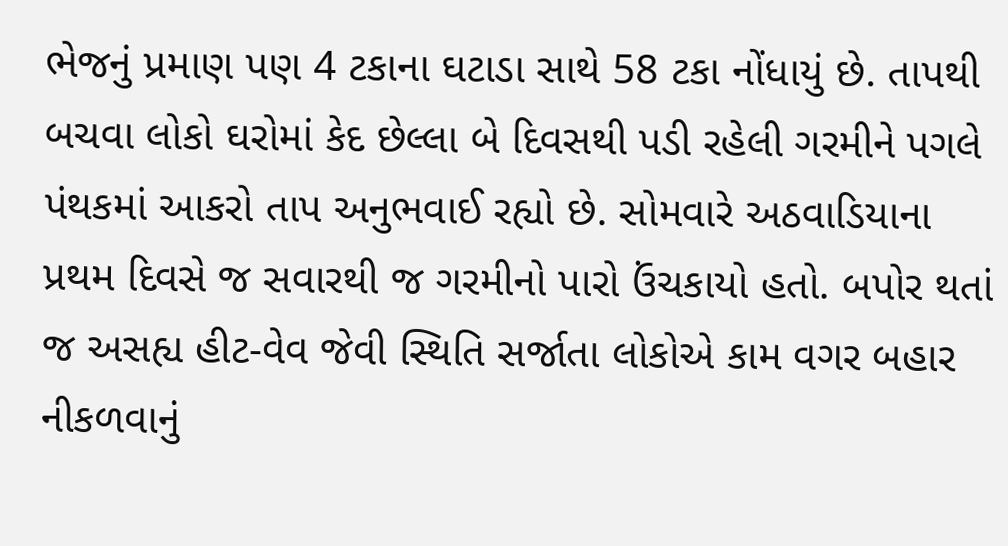ભેજનું પ્રમાણ પણ 4 ટકાના ઘટાડા સાથે 58 ટકા નોંધાયું છે. તાપથી બચવા લોકો ઘરોમાં કેદ છેલ્લા બે દિવસથી પડી રહેલી ગરમીને પગલે પંથકમાં આકરો તાપ અનુભવાઈ રહ્યો છે. સોમવારે અઠવાડિયાના પ્રથમ દિવસે જ સવારથી જ ગરમીનો પારો ઉંચકાયો હતો. બપોર થતાં જ અસહ્ય હીટ-વેવ જેવી સ્થિતિ સર્જાતા લોકોએ કામ વગર બહાર નીકળવાનું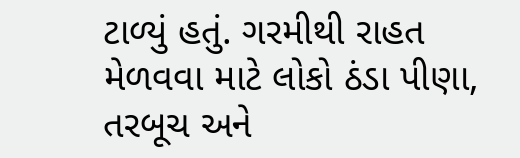ટાળ્યું હતું. ગરમીથી રાહત મેળવવા માટે લોકો ઠંડા પીણા, તરબૂચ અને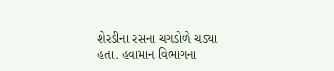શેરડીના રસના ચગડોળે ચડ્યા હતા. હવામાન વિભાગના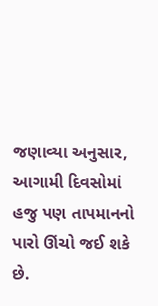જણાવ્યા અનુસાર, આગામી દિવસોમાં હજુ પણ તાપમાનનો પારો ઊંચો જઈ શકે છે.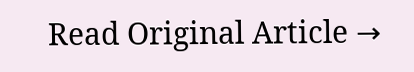Read Original Article →